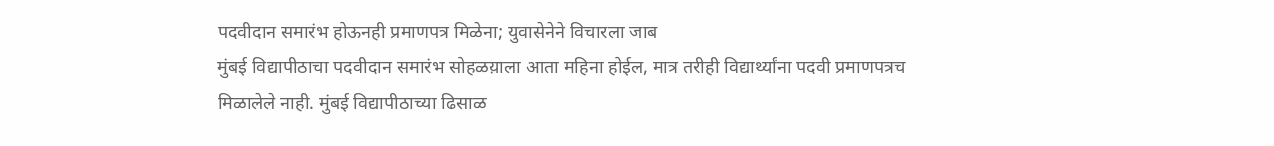पदवीदान समारंभ होऊनही प्रमाणपत्र मिळेना; युवासेनेने विचारला जाब
मुंबई विद्यापीठाचा पदवीदान समारंभ सोहळय़ाला आता महिना होईल, मात्र तरीही विद्यार्थ्यांना पदवी प्रमाणपत्रच मिळालेले नाही. मुंबई विद्यापीठाच्या ढिसाळ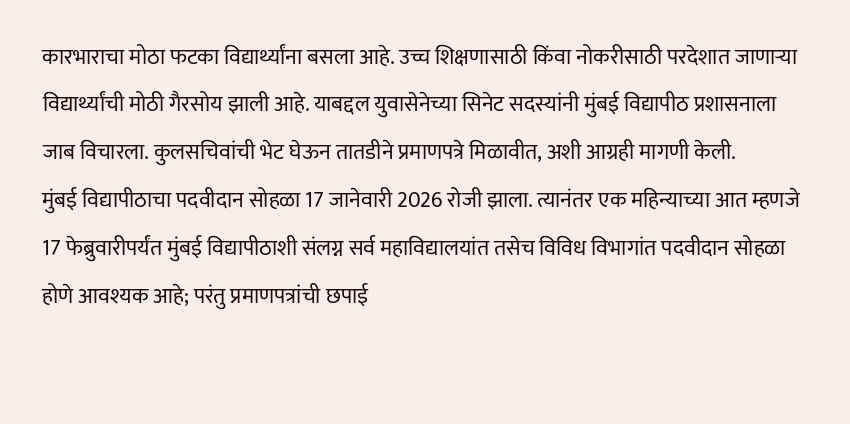कारभाराचा मोठा फटका विद्यार्थ्यांना बसला आहे. उच्च शिक्षणासाठी किंवा नोकरीसाठी परदेशात जाणाऱ्या विद्यार्थ्यांची मोठी गैरसोय झाली आहे. याबद्दल युवासेनेच्या सिनेट सदस्यांनी मुंबई विद्यापीठ प्रशासनाला जाब विचारला. कुलसचिवांची भेट घेऊन तातडीने प्रमाणपत्रे मिळावीत, अशी आग्रही मागणी केली.
मुंबई विद्यापीठाचा पदवीदान सोहळा 17 जानेवारी 2026 रोजी झाला. त्यानंतर एक महिन्याच्या आत म्हणजे 17 फेब्रुवारीपर्यंत मुंबई विद्यापीठाशी संलग्न सर्व महाविद्यालयांत तसेच विविध विभागांत पदवीदान सोहळा होणे आवश्यक आहे; परंतु प्रमाणपत्रांची छपाई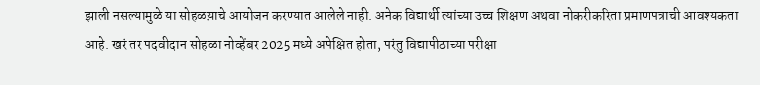झाली नसल्यामुळे या सोहळय़ाचे आयोजन करण्यात आलेले नाही. अनेक विद्यार्थी त्यांच्या उच्च शिक्षण अथवा नोकरीकरिता प्रमाणपत्राची आवश्यकता आहे. खरं तर पदवीदान सोहळा नोव्हेंबर 2025 मध्ये अपेक्षित होता, परंतु विद्यापीठाच्या परीक्षा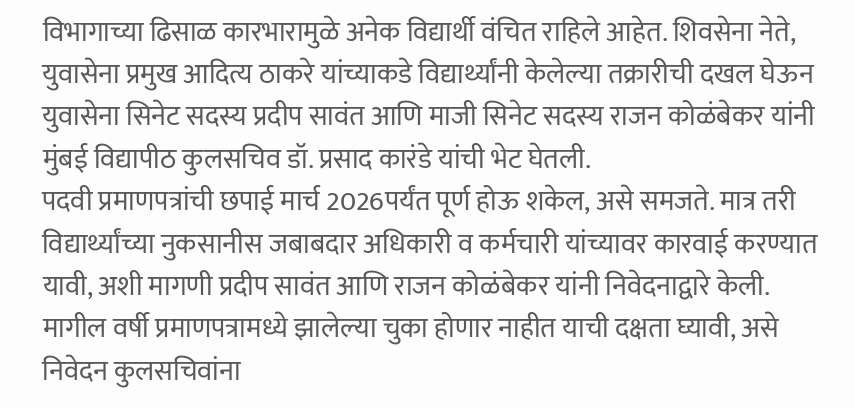विभागाच्या ढिसाळ कारभारामुळे अनेक विद्यार्थी वंचित राहिले आहेत. शिवसेना नेते, युवासेना प्रमुख आदित्य ठाकरे यांच्याकडे विद्यार्थ्यांनी केलेल्या तक्रारीची दखल घेऊन युवासेना सिनेट सदस्य प्रदीप सावंत आणि माजी सिनेट सदस्य राजन कोळंबेकर यांनी मुंबई विद्यापीठ कुलसचिव डॉ. प्रसाद कारंडे यांची भेट घेतली.
पदवी प्रमाणपत्रांची छपाई मार्च 2026पर्यंत पूर्ण होऊ शकेल, असे समजते. मात्र तरी विद्यार्थ्यांच्या नुकसानीस जबाबदार अधिकारी व कर्मचारी यांच्यावर कारवाई करण्यात यावी, अशी मागणी प्रदीप सावंत आणि राजन कोळंबेकर यांनी निवेदनाद्वारे केली.
मागील वर्षी प्रमाणपत्रामध्ये झालेल्या चुका होणार नाहीत याची दक्षता घ्यावी, असे निवेदन कुलसचिवांना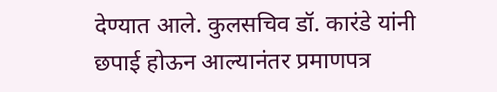देण्यात आले. कुलसचिव डॉ. कारंडे यांनी छपाई होऊन आल्यानंतर प्रमाणपत्र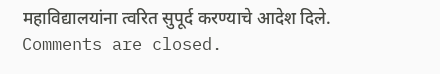महाविद्यालयांना त्वरित सुपूर्द करण्याचे आदेश दिले.
Comments are closed.